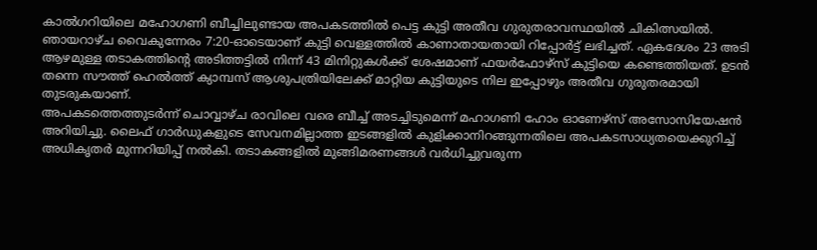കാൽഗറിയിലെ മഹോഗണി ബീച്ചിലുണ്ടായ അപകടത്തിൽ പെട്ട കുട്ടി അതീവ ഗുരുതരാവസ്ഥയിൽ ചികിത്സയിൽ. ഞായറാഴ്ച വൈകുന്നേരം 7:20-ഓടെയാണ് കുട്ടി വെള്ളത്തിൽ കാണാതായതായി റിപ്പോർട്ട് ലഭിച്ചത്. ഏകദേശം 23 അടി ആഴമുള്ള തടാകത്തിൻ്റെ അടിത്തട്ടിൽ നിന്ന് 43 മിനിറ്റുകൾക്ക് ശേഷമാണ് ഫയർഫോഴ്സ് കുട്ടിയെ കണ്ടെത്തിയത്. ഉടൻ തന്നെ സൗത്ത് ഹെൽത്ത് ക്യാമ്പസ് ആശുപത്രിയിലേക്ക് മാറ്റിയ കുട്ടിയുടെ നില ഇപ്പോഴും അതീവ ഗുരുതരമായി തുടരുകയാണ്.
അപകടത്തെത്തുടർന്ന് ചൊവ്വാഴ്ച രാവിലെ വരെ ബീച്ച് അടച്ചിടുമെന്ന് മഹാഗണി ഹോം ഓണേഴ്സ് അസോസിയേഷൻ അറിയിച്ചു. ലൈഫ് ഗാർഡുകളുടെ സേവനമില്ലാത്ത ഇടങ്ങളിൽ കുളിക്കാനിറങ്ങുന്നതിലെ അപകടസാധ്യതയെക്കുറിച്ച് അധികൃതർ മുന്നറിയിപ്പ് നൽകി. തടാകങ്ങളിൽ മുങ്ങിമരണങ്ങൾ വർധിച്ചുവരുന്ന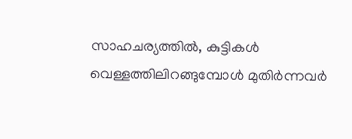സാഹചര്യത്തിൽ, കുട്ടികൾ വെള്ളത്തിലിറങ്ങുമ്പോൾ മുതിർന്നവർ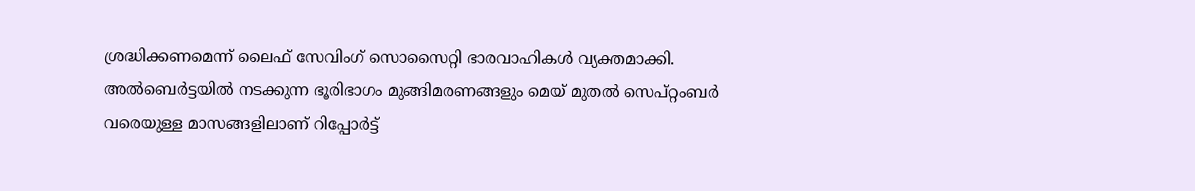ശ്രദ്ധിക്കണമെന്ന് ലൈഫ് സേവിംഗ് സൊസൈറ്റി ഭാരവാഹികൾ വ്യക്തമാക്കി. അൽബെർട്ടയിൽ നടക്കുന്ന ഭൂരിഭാഗം മുങ്ങിമരണങ്ങളും മെയ് മുതൽ സെപ്റ്റംബർ വരെയുള്ള മാസങ്ങളിലാണ് റിപ്പോർട്ട്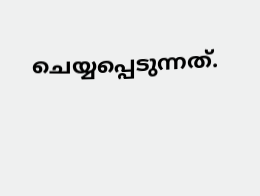ചെയ്യപ്പെടുന്നത്.